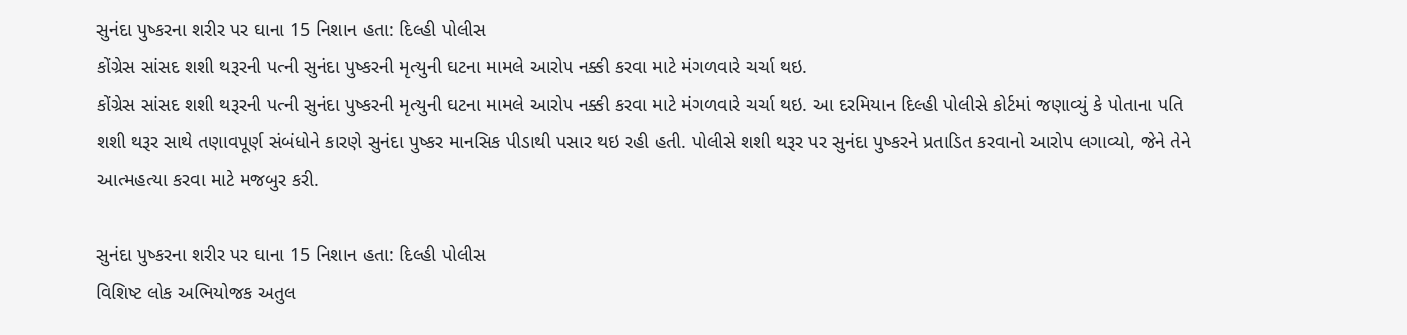સુનંદા પુષ્કરના શરીર પર ઘાના 15 નિશાન હતા: દિલ્હી પોલીસ
કોંગ્રેસ સાંસદ શશી થરૂરની પત્ની સુનંદા પુષ્કરની મૃત્યુની ઘટના મામલે આરોપ નક્કી કરવા માટે મંગળવારે ચર્ચા થઇ.
કોંગ્રેસ સાંસદ શશી થરૂરની પત્ની સુનંદા પુષ્કરની મૃત્યુની ઘટના મામલે આરોપ નક્કી કરવા માટે મંગળવારે ચર્ચા થઇ. આ દરમિયાન દિલ્હી પોલીસે કોર્ટમાં જણાવ્યું કે પોતાના પતિ શશી થરૂર સાથે તણાવપૂર્ણ સંબંધોને કારણે સુનંદા પુષ્કર માનસિક પીડાથી પસાર થઇ રહી હતી. પોલીસે શશી થરૂર પર સુનંદા પુષ્કરને પ્રતાડિત કરવાનો આરોપ લગાવ્યો, જેને તેને આત્મહત્યા કરવા માટે મજબુર કરી.

સુનંદા પુષ્કરના શરીર પર ઘાના 15 નિશાન હતા: દિલ્હી પોલીસ
વિશિષ્ટ લોક અભિયોજક અતુલ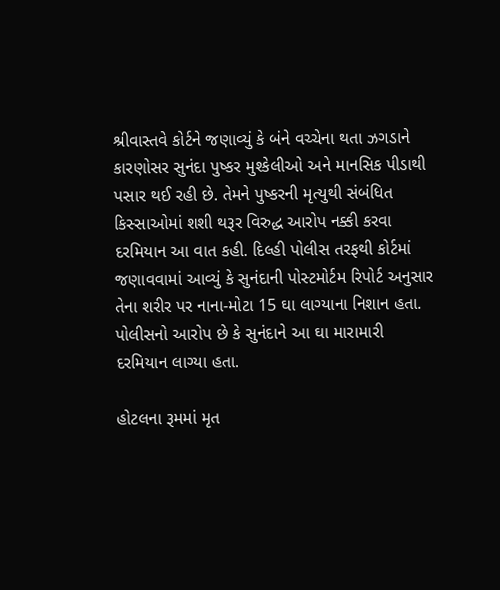શ્રીવાસ્તવે કોર્ટને જણાવ્યું કે બંને વચ્ચેના થતા ઝગડાને કારણોસર સુનંદા પુષ્કર મુશ્કેલીઓ અને માનસિક પીડાથી પસાર થઈ રહી છે. તેમને પુષ્કરની મૃત્યુથી સંબંધિત કિસ્સાઓમાં શશી થરૂર વિરુદ્ધ આરોપ નક્કી કરવા દરમિયાન આ વાત કહી. દિલ્હી પોલીસ તરફથી કોર્ટમાં જણાવવામાં આવ્યું કે સુનંદાની પોસ્ટમોર્ટમ રિપોર્ટ અનુસાર તેના શરીર પર નાના-મોટા 15 ઘા લાગ્યાના નિશાન હતા. પોલીસનો આરોપ છે કે સુનંદાને આ ઘા મારામારી દરમિયાન લાગ્યા હતા.

હોટલના રૂમમાં મૃત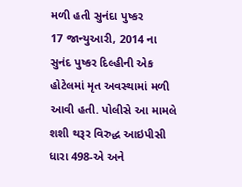મળી હતી સુનંદા પુષ્કર
17 જાન્યુઆરી, 2014 ના સુનંદ પુષ્કર દિલ્હીની એક હોટેલમાં મૃત અવસ્થામાં મળી આવી હતી. પોલીસે આ મામલે શશી થરૂર વિરુદ્ધ આઇપીસી ધારા 498-એ અને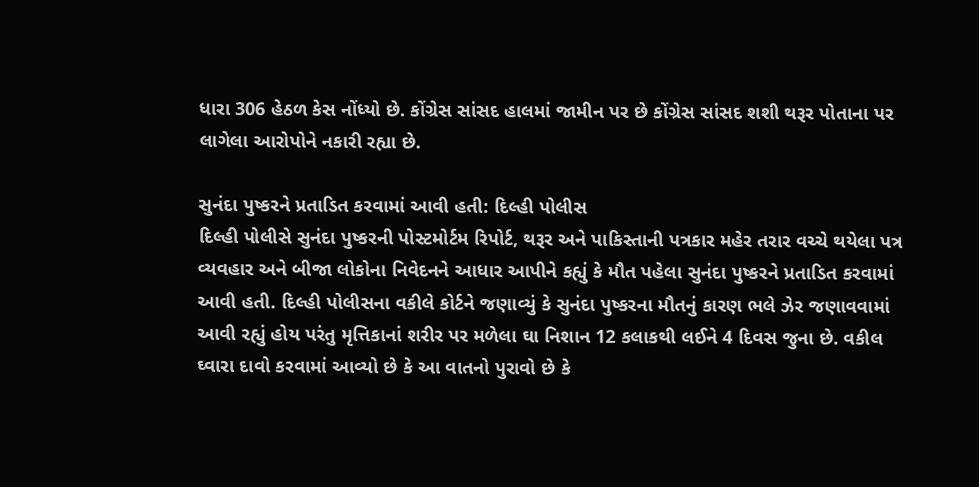ધારા 306 હેઠળ કેસ નોંધ્યો છે. કોંગ્રેસ સાંસદ હાલમાં જામીન પર છે કોંગ્રેસ સાંસદ શશી થરૂર પોતાના પર લાગેલા આરોપોને નકારી રહ્યા છે.

સુનંદા પુષ્કરને પ્રતાડિત કરવામાં આવી હતી: દિલ્હી પોલીસ
દિલ્હી પોલીસે સુનંદા પુષ્કરની પોસ્ટમોર્ટમ રિપોર્ટ, થરૂર અને પાકિસ્તાની પત્રકાર મહેર તરાર વચ્ચે થયેલા પત્ર વ્યવહાર અને બીજા લોકોના નિવેદનને આધાર આપીને કહ્યું કે મૌત પહેલા સુનંદા પુષ્કરને પ્રતાડિત કરવામાં આવી હતી. દિલ્હી પોલીસના વકીલે કોર્ટને જણાવ્યું કે સુનંદા પુષ્કરના મૌતનું કારણ ભલે ઝેર જણાવવામાં આવી રહ્યું હોય પરંતુ મૃત્તિકાનાં શરીર પર મળેલા ઘા નિશાન 12 કલાકથી લઈને 4 દિવસ જુના છે. વકીલ ઘ્વારા દાવો કરવામાં આવ્યો છે કે આ વાતનો પુરાવો છે કે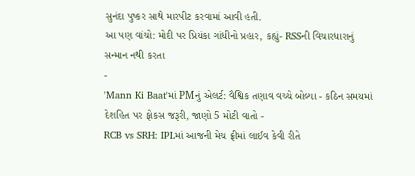સુનંદા પુષ્કર સાથે મારપીટ કરવામાં આવી હતી.
આ પણ વાંચો: મોદી પર પ્રિયંકા ગાંધીનો પ્રહાર, કહ્યું- RSSની વિચારધારાનું સન્માન નથી કરતા
-
'Mann Ki Baat'માં PMનું એલર્ટ: વૈશ્વિક તણાવ વચ્ચે બોલ્યા - કઠિન સમયમાં દેશહિત પર ફોકસ જરૂરી, જાણો 5 મોટી વાતો -
RCB vs SRH: IPLમાં આજની મેચ ફ્રીમાં લાઈવ કેવી રીતે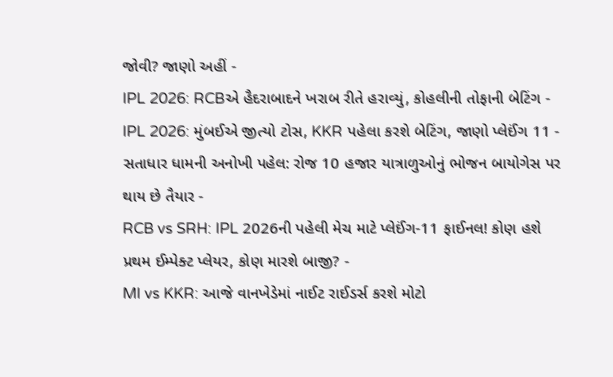જોવી? જાણો અહીં -
IPL 2026: RCBએ હૈદરાબાદને ખરાબ રીતે હરાવ્યું, કોહલીની તોફાની બેટિંગ -
IPL 2026: મુંબઈએ જીત્યો ટોસ, KKR પહેલા કરશે બેટિંગ, જાણો પ્લેઈંગ 11 -
સતાધાર ધામની અનોખી પહેલ: રોજ 10 હજાર યાત્રાળુઓનું ભોજન બાયોગેસ પર થાય છે તૈયાર -
RCB vs SRH: IPL 2026ની પહેલી મેચ માટે પ્લેઈંગ-11 ફાઈનલ! કોણ હશે પ્રથમ ઈમ્પેક્ટ પ્લેયર, કોણ મારશે બાજી? -
MI vs KKR: આજે વાનખેડેમાં નાઈટ રાઈડર્સ કરશે મોટો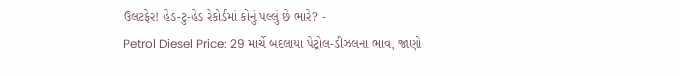ઉલટફેર! હેડ-ટુ-હેડ રેકોર્ડમાં કોનું પલ્લું છે ભારે? -
Petrol Diesel Price: 29 માર્ચે બદલાયા પેટ્રોલ-ડીઝલના ભાવ, જાણો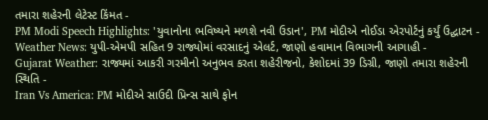તમારા શહેરની લેટેસ્ટ કિંમત -
PM Modi Speech Highlights: 'યુવાનોના ભવિષ્યને મળશે નવી ઉડાન', PM મોદીએ નોઈડા એરપોર્ટનું કર્યું ઉદ્ઘાટન -
Weather News: યુપી-એમપી સહિત 9 રાજ્યોમાં વરસાદનું એલર્ટ, જાણો હવામાન વિભાગની આગાહી -
Gujarat Weather: રાજ્યમાં આકરી ગરમીનો અનુભવ કરતા શહેરીજનો, કેશોદમાં 39 ડિગ્રી, જાણો તમારા શહેરની સ્થિતિ -
Iran Vs America: PM મોદીએ સાઉદી પ્રિન્સ સાથે ફોન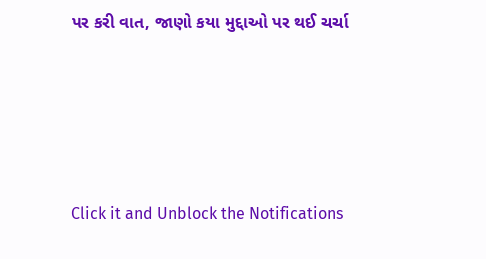પર કરી વાત, જાણો કયા મુદ્દાઓ પર થઈ ચર્ચા






Click it and Unblock the Notifications